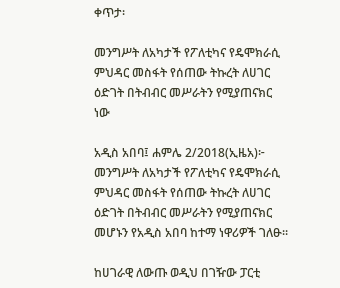ቀጥታ፡

መንግሥት ለአካታች የፖለቲካና የዴሞክራሲ ምህዳር መስፋት የሰጠው ትኩረት ለሀገር ዕድገት በትብብር መሥራትን የሚያጠናክር ነው

አዲስ አበባ፤ ሐምሌ 2/2018(ኢዜአ)፦ መንግሥት ለአካታች የፖለቲካና የዴሞክራሲ ምህዳር መስፋት የሰጠው ትኩረት ለሀገር ዕድገት በትብብር መሥራትን የሚያጠናክር መሆኑን የአዲስ አበባ ከተማ ነዋሪዎች ገለፁ።

ከሀገራዊ ለውጡ ወዲህ በገዥው ፓርቲ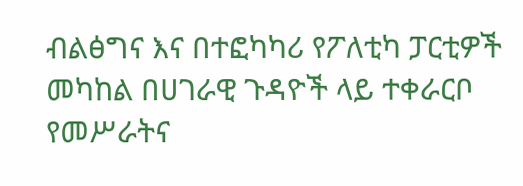ብልፅግና እና በተፎካካሪ የፖለቲካ ፓርቲዎች መካከል በሀገራዊ ጉዳዮች ላይ ተቀራርቦ የመሥራትና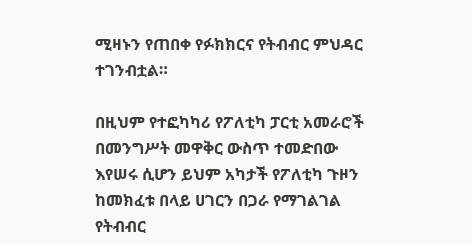ሚዛኑን የጠበቀ የፉክክርና የትብብር ምህዳር ተገንብቷል።

በዚህም የተፎካካሪ የፖለቲካ ፓርቲ አመራሮች በመንግሥት መዋቅር ውስጥ ተመድበው እየሠሩ ሲሆን ይህም አካታች የፖለቲካ ጉዞን ከመክፈቱ በላይ ሀገርን በጋራ የማገልገል የትብብር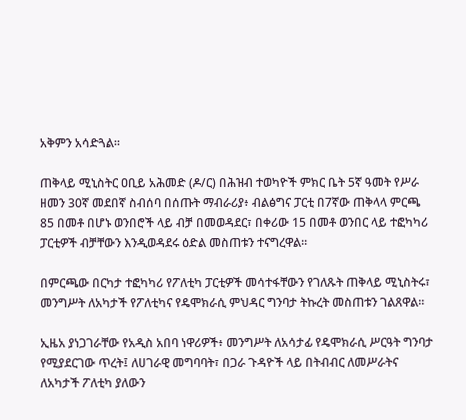አቅምን አሳድጓል።

ጠቅላይ ሚኒስትር ዐቢይ አሕመድ (ዶ/ር) በሕዝብ ተወካዮች ምክር ቤት 5ኛ ዓመት የሥራ ዘመን 30ኛ መደበኛ ስብሰባ በሰጡት ማብራሪያ፥ ብልፅግና ፓርቲ በ7ኛው ጠቅላላ ምርጫ 85 በመቶ በሆኑ ወንበሮች ላይ ብቻ በመወዳደር፣ በቀሪው 15 በመቶ ወንበር ላይ ተፎካካሪ ፓርቲዎች ብቻቸውን እንዲወዳደሩ ዕድል መስጠቱን ተናግረዋል።

በምርጫው በርካታ ተፎካካሪ የፖለቲካ ፓርቲዎች መሳተፋቸውን የገለጹት ጠቅላይ ሚኒስትሩ፣ መንግሥት ለአካታች የፖለቲካና የዴሞክራሲ ምህዳር ግንባታ ትኩረት መስጠቱን ገልጸዋል።

ኢዜአ ያነጋገራቸው የአዲስ አበባ ነዋሪዎች፥ መንግሥት ለአሳታፊ የዴሞክራሲ ሥርዓት ግንባታ የሚያደርገው ጥረት፤ ለሀገራዊ መግባባት፣ በጋራ ጉዳዮች ላይ በትብብር ለመሥራትና ለአካታች ፖለቲካ ያለውን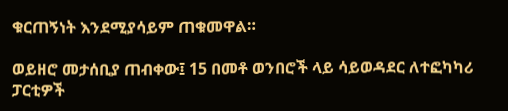ቁርጠኝነት እንደሚያሳይም ጠቁመዋል።

ወይዘሮ መታሰቢያ ጠብቀው፤ 15 በመቶ ወንበሮች ላይ ሳይወዳደር ለተፎካካሪ ፓርቲዎች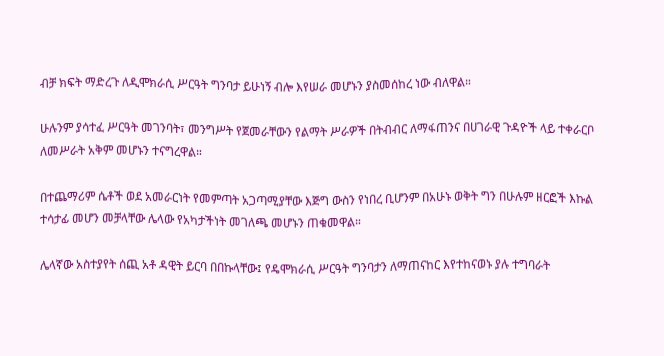ብቻ ክፍት ማድረጉ ለዲሞክራሲ ሥርዓት ግንባታ ይሁነኝ ብሎ እየሠራ መሆኑን ያስመሰከረ ነው ብለዋል።

ሁሉንም ያሳተፈ ሥርዓት መገንባት፣ መንግሥት የጀመራቸውን የልማት ሥራዎች በትብብር ለማፋጠንና በሀገራዊ ጉዳዮች ላይ ተቀራርቦ ለመሥራት አቅም መሆኑን ተናግረዋል።

በተጨማሪም ሴቶች ወደ አመራርነት የመምጣት አጋጣሚያቸው እጅግ ውስን የነበረ ቢሆንም በአሁኑ ወቅት ግን በሁሉም ዘርፎች እኩል ተሳታፊ መሆን መቻላቸው ሌላው የአካታችነት መገለጫ መሆኑን ጠቁመዋል።

ሌላኛው አስተያየት ሰጪ አቶ ዳዊት ይርባ በበኩላቸው፤ የዴሞክራሲ ሥርዓት ግንባታን ለማጠናከር እየተከናወኑ ያሉ ተግባራት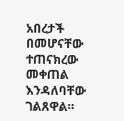አበረታች በመሆናቸው ተጠናክረው መቀጠል እንዳለባቸው ገልጸዋል።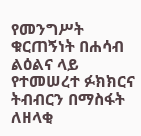የመንግሥት ቁርጠኝነት በሐሳብ ልዕልና ላይ የተመሠረተ ፉክክርና ትብብርን በማስፋት ለዘላቂ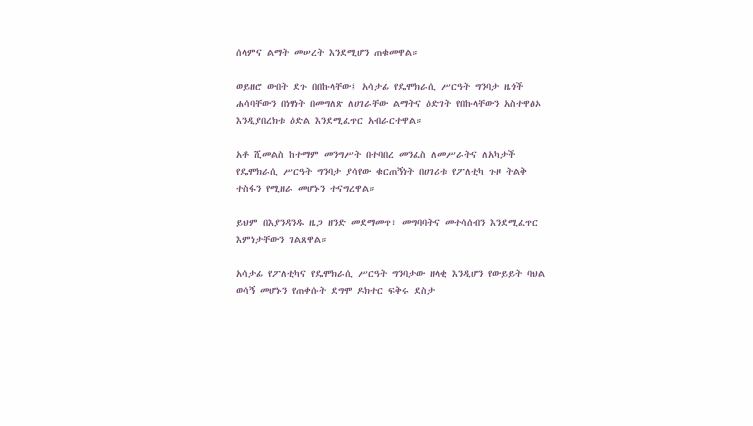ሰላምና ልማት መሠረት እንደሚሆን ጠቁመዋል።

ወይዘሮ ውበት ደጉ በበኩላቸው፤ አሳታፊ የዴሞክራሲ ሥርዓት ግንባታ ዜጎች ሐሳባቸውን በነፃነት በመግለጽ ለሀገራቸው ልማትና ዕድገት የበኩላቸውን አስተዋፅኦ እንዲያበረክቱ ዕድል እንደሚፈጥር አብራርተዋል።

አቶ ሺመልስ ከተማም መንግሥት በተባበረ መንፈስ ለመሥራትና ለአካታች የዴሞክራሲ ሥርዓት ግንባታ ያሳየው ቁርጠኝነት በሀገሪቱ የፖለቲካ ጉዞ ትልቅ ተስፋን የሚዘራ መሆኑን ተናግረዋል።

ይህም በእያንዳንዱ ዜጋ ዘንድ መደማመጥ፣ መግባባትና መተሳሰብን እንደሚፈጥር እምነታቸውን ገልጸዋል።

አሳታፊ የፖለቲካና የዴሞክራሲ ሥርዓት ግንባታው ዘላቂ እንዲሆን የውይይት ባህል ወሳኝ መሆኑን የጠቀሱት ደግሞ ዶክተር ፍቅሩ ደስታ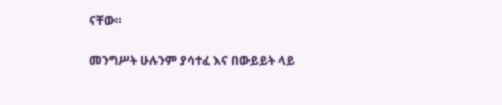ናቸው።

መንግሥት ሁሉንም ያሳተፈ እና በውይይት ላይ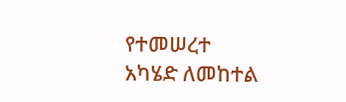የተመሠረተ አካሄድ ለመከተል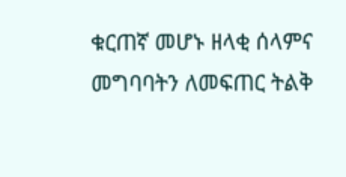ቁርጠኛ መሆኑ ዘላቂ ሰላምና መግባባትን ለመፍጠር ትልቅ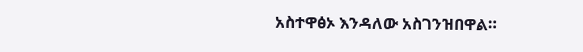አስተዋፅኦ እንዳለው አስገንዝበዋል።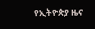የኢትዮጵያ ዜና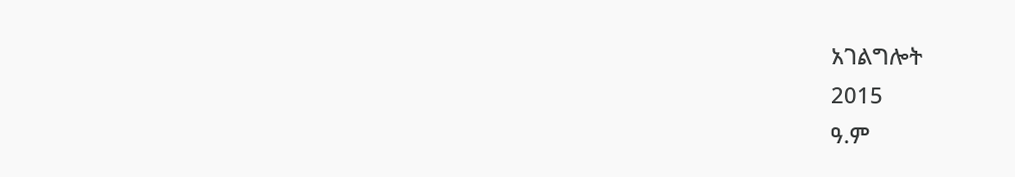አገልግሎት
2015
ዓ.ም